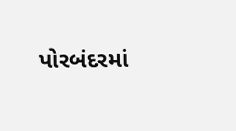પોરબંદરમાં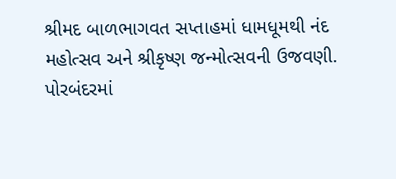શ્રીમદ બાળભાગવત સપ્તાહમાં ધામધૂમથી નંદ મહોત્સવ અને શ્રીકૃષ્ણ જન્મોત્સવની ઉજવણી.
પોરબંદરમાં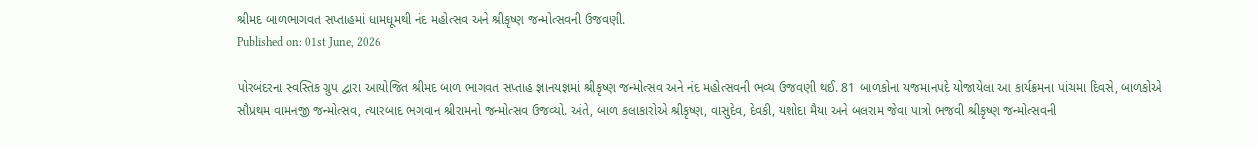શ્રીમદ બાળભાગવત સપ્તાહમાં ધામધૂમથી નંદ મહોત્સવ અને શ્રીકૃષ્ણ જન્મોત્સવની ઉજવણી.
Published on: 01st June, 2026

પોરબંદરના સ્વસ્તિક ગ્રુપ દ્વારા આયોજિત શ્રીમદ બાળ ભાગવત સપ્તાહ જ્ઞાનયજ્ઞમાં શ્રીકૃષ્ણ જન્મોત્સવ અને નંદ મહોત્સવની ભવ્ય ઉજવણી થઈ. 81 બાળકોના યજમાનપદે યોજાયેલા આ કાર્યક્રમના પાંચમા દિવસે, બાળકોએ સૌપ્રથમ વામનજી જન્મોત્સવ, ત્યારબાદ ભગવાન શ્રીરામનો જન્મોત્સવ ઉજવ્યો. અંતે, બાળ કલાકારોએ શ્રીકૃષ્ણ, વાસુદેવ, દેવકી, યશોદા મૈયા અને બલરામ જેવા પાત્રો ભજવી શ્રીકૃષ્ણ જન્મોત્સવની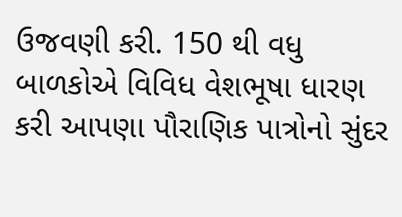ઉજવણી કરી. 150 થી વધુ બાળકોએ વિવિધ વેશભૂષા ધારણ કરી આપણા પૌરાણિક પાત્રોનો સુંદર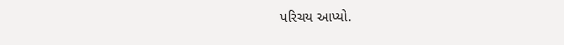પરિચય આપ્યો.